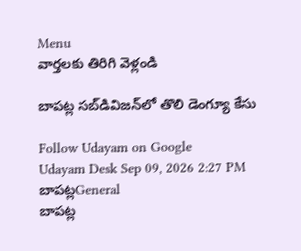Menu
వార్తలకు తిరిగి వెళ్లండి

బాపట్ల సబ్‌డివిజన్‌లో తొలి డెంగ్యూ కేసు

Follow Udayam on Google
Udayam Desk Sep 09, 2026 2:27 PM బాపట్లGeneral
బాపట్ల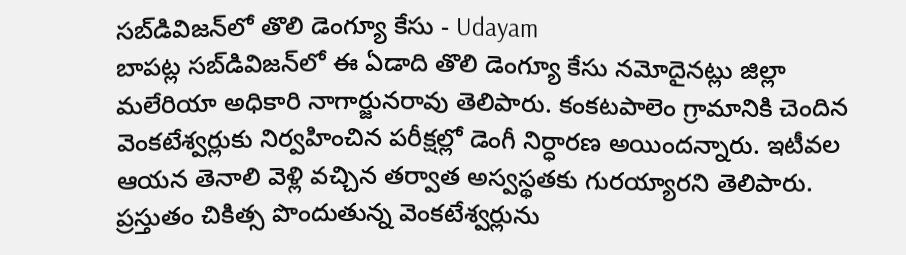సబ్‌డివిజన్‌లో తొలి డెంగ్యూ కేసు - Udayam
బాపట్ల సబ్‌డివిజన్‌లో ఈ ఏడాది తొలి డెంగ్యూ కేసు నమోదైనట్లు జిల్లా మలేరియా అధికారి నాగార్జునరావు తెలిపారు. కంకటపాలెం గ్రామానికి చెందిన వెంకటేశ్వర్లుకు నిర్వహించిన పరీక్షల్లో డెంగీ నిర్ధారణ అయిందన్నారు. ఇటీవల ఆయన తెనాలి వెళ్లి వచ్చిన తర్వాత అస్వస్థతకు గురయ్యారని తెలిపారు. ప్రస్తుతం చికిత్స పొందుతున్న వెంకటేశ్వర్లును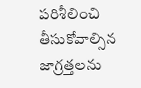పరిశీలించి తీసుకోవాల్సిన జాగ్రత్తలను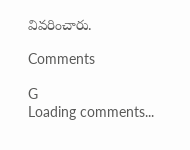వివరించారు.

Comments

G
Loading comments...